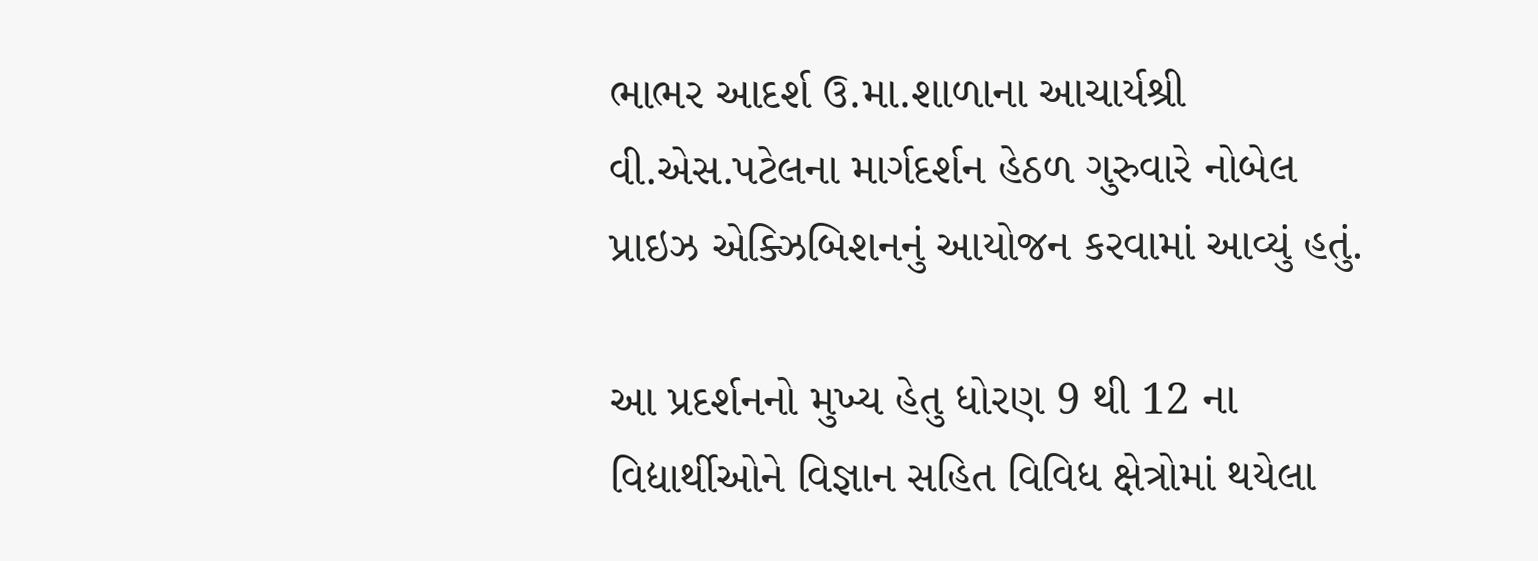ભાભર આદર્શ ઉ.મા.શાળાના આચાર્યશ્રી વી.એસ.પટેલના માર્ગદર્શન હેઠળ ગુરુવારે નોબેલ પ્રાઇઝ એક્ઝિબિશનનું આયોજન કરવામાં આવ્યું હતું.

આ પ્રદર્શનનો મુખ્ય હેતુ ધોરણ 9 થી 12 ના વિદ્યાર્થીઓને વિજ્ઞાન સહિત વિવિધ ક્ષેત્રોમાં થયેલા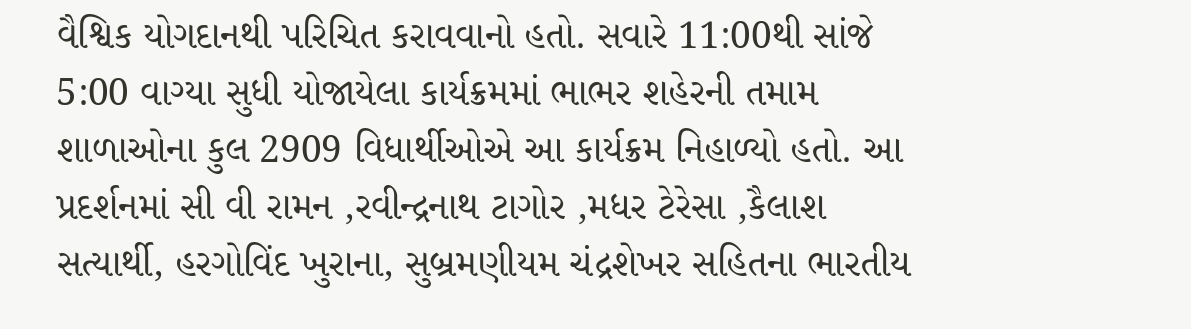વૈશ્વિક યોગદાનથી પરિચિત કરાવવાનો હતો. સવારે 11:00થી સાંજે 5:00 વાગ્યા સુધી યોજાયેલા કાર્યક્રમમાં ભાભર શહેરની તમામ શાળાઓના કુલ 2909 વિધાર્થીઓએ આ કાર્યક્રમ નિહાળ્યો હતો. આ પ્રદર્શનમાં સી વી રામન ,રવીન્દ્રનાથ ટાગોર ,મધર ટેરેસા ,કૈલાશ સત્યાર્થી, હરગોવિંદ ખુરાના, સુબ્રમણીયમ ચંદ્રશેખર સહિતના ભારતીય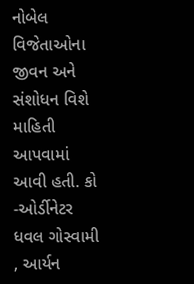નોબેલ વિજેતાઓના જીવન અને સંશોધન વિશે માહિતી આપવામાં આવી હતી. કો -ઓર્ડીનેટર ધવલ ગોસ્વામી , આર્યન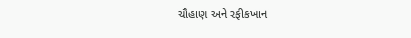ચૌહાણ અને રફીકખાન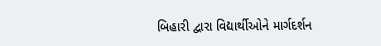બિહારી દ્વારા વિદ્યાર્થીઓને માર્ગદર્શન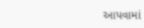આપવામાં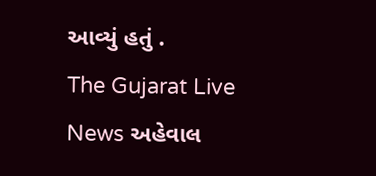આવ્યું હતું .
The Gujarat Live News અહેવાલ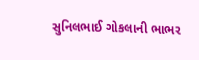સુનિલભાઈ ગોકલાની ભાભર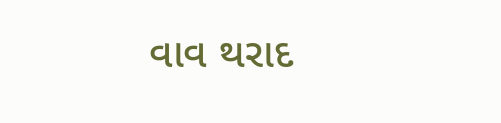વાવ થરાદ